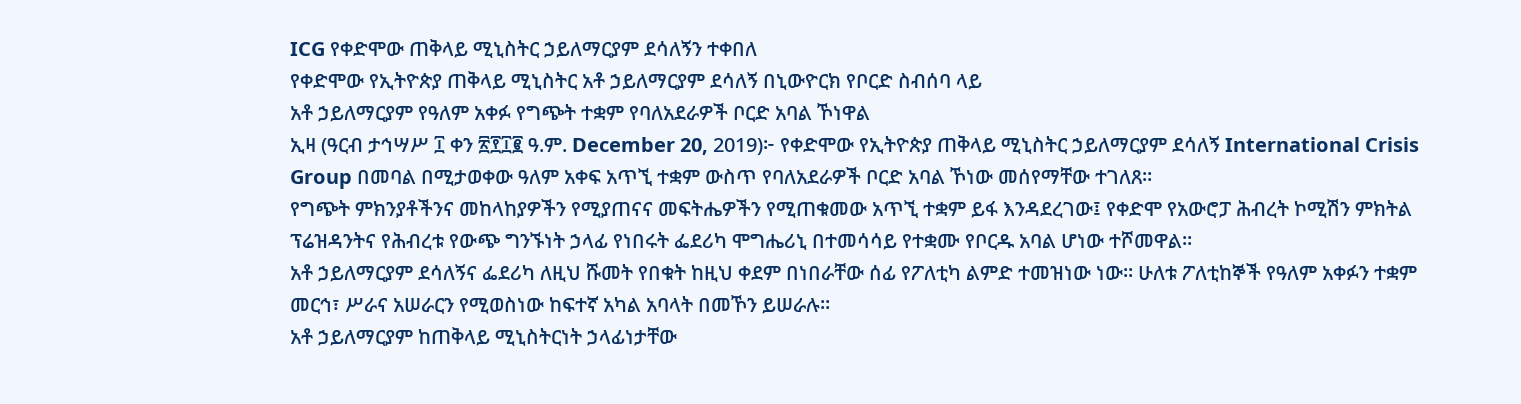ICG የቀድሞው ጠቅላይ ሚኒስትር ኃይለማርያም ደሳለኝን ተቀበለ
የቀድሞው የኢትዮጵያ ጠቅላይ ሚኒስትር አቶ ኃይለማርያም ደሳለኝ በኒውዮርክ የቦርድ ስብሰባ ላይ
አቶ ኃይለማርያም የዓለም አቀፉ የግጭት ተቋም የባለአደራዎች ቦርድ አባል ኾነዋል
ኢዛ (ዓርብ ታኅሣሥ ፲ ቀን ፳፻፲፪ ዓ.ም. December 20, 2019)፦ የቀድሞው የኢትዮጵያ ጠቅላይ ሚኒስትር ኃይለማርያም ደሳለኝ International Crisis Group በመባል በሚታወቀው ዓለም አቀፍ አጥኚ ተቋም ውስጥ የባለአደራዎች ቦርድ አባል ኾነው መሰየማቸው ተገለጸ።
የግጭት ምክንያቶችንና መከላከያዎችን የሚያጠናና መፍትሔዎችን የሚጠቁመው አጥኚ ተቋም ይፋ እንዳደረገው፤ የቀድሞ የአውሮፓ ሕብረት ኮሚሽን ምክትል ፕሬዝዳንትና የሕብረቱ የውጭ ግንኙነት ኃላፊ የነበሩት ፌደሪካ ሞግሔሪኒ በተመሳሳይ የተቋሙ የቦርዱ አባል ሆነው ተሾመዋል።
አቶ ኃይለማርያም ደሳለኝና ፌደሪካ ለዚህ ሹመት የበቁት ከዚህ ቀደም በነበራቸው ሰፊ የፖለቲካ ልምድ ተመዝነው ነው። ሁለቱ ፖለቲከኞች የዓለም አቀፉን ተቋም መርኅ፣ ሥራና አሠራርን የሚወስነው ከፍተኛ አካል አባላት በመኾን ይሠራሉ።
አቶ ኃይለማርያም ከጠቅላይ ሚኒስትርነት ኃላፊነታቸው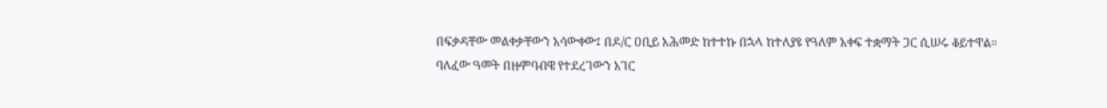በፍቃዳቸው መልቀቃቸውን አሳውቀው፤ በዶ/ር ዐቢይ አሕመድ ከተተኩ በኋላ ከተለያዩ የዓለም አቀፍ ተቋማት ጋር ሲሠሩ ቆይተዋል።
ባለፈው ዓመት በዙምባብዌ የተደረገውን አገር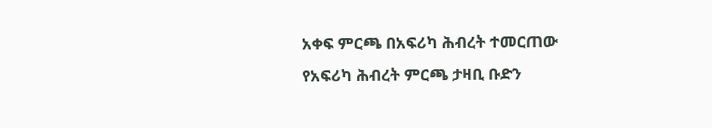አቀፍ ምርጫ በአፍሪካ ሕብረት ተመርጠው የአፍሪካ ሕብረት ምርጫ ታዛቢ ቡድን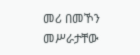መሪ በመኾን መሥራታቸው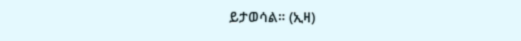ይታወሳል። (ኢዛ)